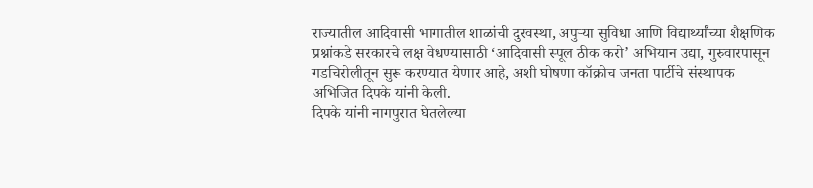राज्यातील आदिवासी भागातील शाळांची दुरवस्था, अपुऱ्या सुविधा आणि विद्यार्थ्यांच्या शैक्षणिक प्रश्नांकडे सरकारचे लक्ष वेधण्यासाठी ‘आदिवासी स्पूल ठीक करो’ अभियान उद्या, गुरुवारपासून गडचिरोलीतून सुरू करण्यात येणार आहे, अशी घोषणा कॉक्रोच जनता पार्टीचे संस्थापक अभिजित दिपके यांनी केली.
दिपके यांनी नागपुरात घेतलेल्या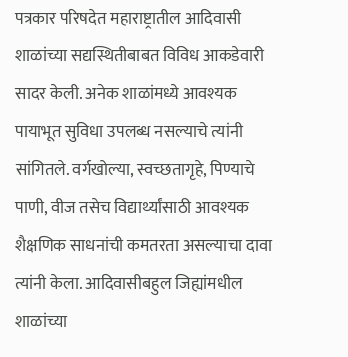पत्रकार परिषदेत महाराष्ट्रातील आदिवासी शाळांच्या सद्यस्थितीबाबत विविध आकडेवारी सादर केली. अनेक शाळांमध्ये आवश्यक पायाभूत सुविधा उपलब्ध नसल्याचे त्यांनी सांगितले. वर्गखोल्या, स्वच्छतागृहे, पिण्याचे पाणी, वीज तसेच विद्यार्थ्यांसाठी आवश्यक शैक्षणिक साधनांची कमतरता असल्याचा दावा त्यांनी केला. आदिवासीबहुल जिह्यांमधील शाळांच्या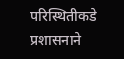परिस्थितीकडे प्रशासनाने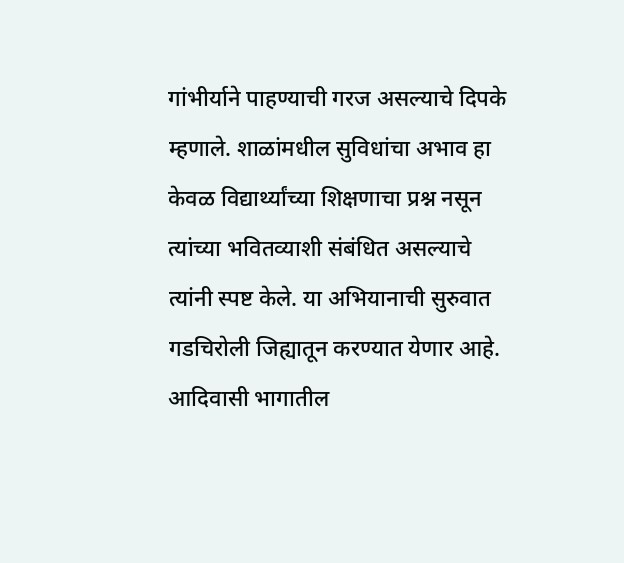गांभीर्याने पाहण्याची गरज असल्याचे दिपके म्हणाले. शाळांमधील सुविधांचा अभाव हा केवळ विद्यार्थ्यांच्या शिक्षणाचा प्रश्न नसून त्यांच्या भवितव्याशी संबंधित असल्याचे त्यांनी स्पष्ट केले. या अभियानाची सुरुवात गडचिरोली जिह्यातून करण्यात येणार आहे. आदिवासी भागातील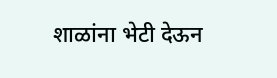शाळांना भेटी देऊन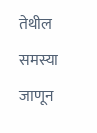तेथील समस्या जाणून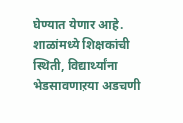घेण्यात येणार आहे. शाळांमध्ये शिक्षकांची स्थिती, विद्यार्थ्यांना भेडसावणाऱया अडचणी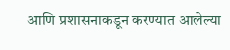आणि प्रशासनाकडून करण्यात आलेल्या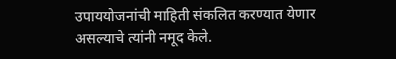उपाययोजनांची माहिती संकलित करण्यात येणार असल्याचे त्यांनी नमूद केले.